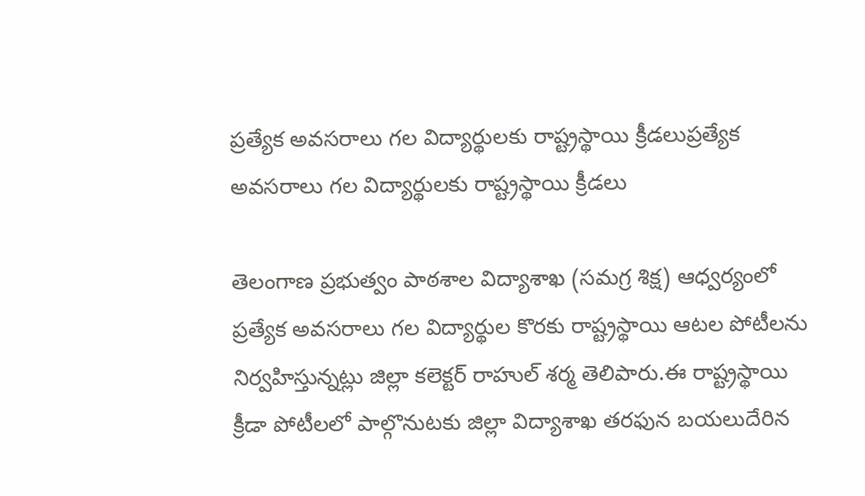ప్రత్యేక అవసరాలు గల విద్యార్థులకు రాష్ట్రస్థాయి క్రీడలుప్రత్యేక అవసరాలు గల విద్యార్థులకు రాష్ట్రస్థాయి క్రీడలు

తెలంగాణ ప్రభుత్వం పాఠశాల విద్యాశాఖ (సమగ్ర శిక్ష) ఆధ్వర్యంలో ప్రత్యేక అవసరాలు గల విద్యార్థుల కొరకు రాష్ట్రస్థాయి ఆటల పోటీలను నిర్వహిస్తున్నట్లు జిల్లా కలెక్టర్ రాహుల్ శర్మ తెలిపారు.ఈ రాష్ట్రస్థాయి క్రీడా పోటీలలో పాల్గొనుటకు జిల్లా విద్యాశాఖ తరఫున బయలుదేరిన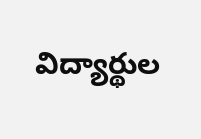విద్యార్థుల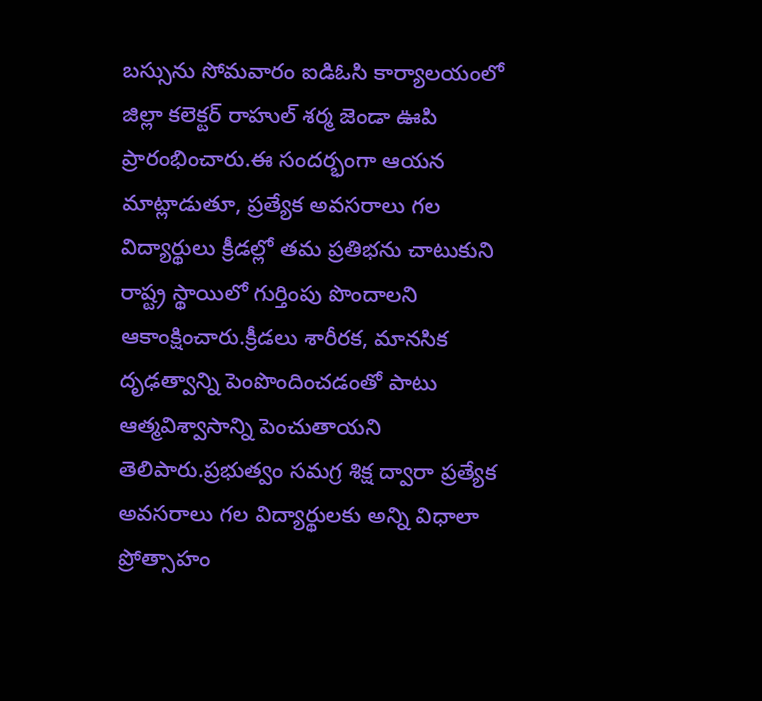బస్సును సోమవారం ఐడిఓసి కార్యాలయంలో జిల్లా కలెక్టర్ రాహుల్ శర్మ జెండా ఊపి ప్రారంభించారు.ఈ సందర్భంగా ఆయన మాట్లాడుతూ, ప్రత్యేక అవసరాలు గల విద్యార్థులు క్రీడల్లో తమ ప్రతిభను చాటుకుని రాష్ట్ర స్థాయిలో గుర్తింపు పొందాలని ఆకాంక్షించారు.క్రీడలు శారీరక, మానసిక దృఢత్వాన్ని పెంపొందించడంతో పాటు ఆత్మవిశ్వాసాన్ని పెంచుతాయని తెలిపారు.ప్రభుత్వం సమగ్ర శిక్ష ద్వారా ప్రత్యేక అవసరాలు గల విద్యార్థులకు అన్ని విధాలా ప్రోత్సాహం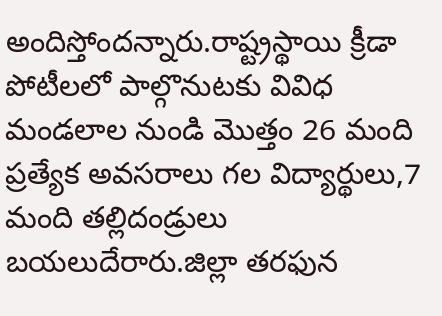అందిస్తోందన్నారు.రాష్ట్రస్థాయి క్రీడా పోటీలలో పాల్గొనుటకు వివిధ మండలాల నుండి మొత్తం 26 మంది ప్రత్యేక అవసరాలు గల విద్యార్థులు,7 మంది తల్లిదండ్రులు బయలుదేరారు.జిల్లా తరఫున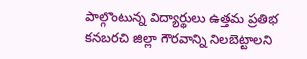పాల్గొంటున్న విద్యార్థులు ఉత్తమ ప్రతిభ కనబరచి జిల్లా గౌరవాన్ని నిలబెట్టాలని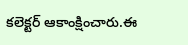కలెక్టర్ ఆకాంక్షించారు.ఈ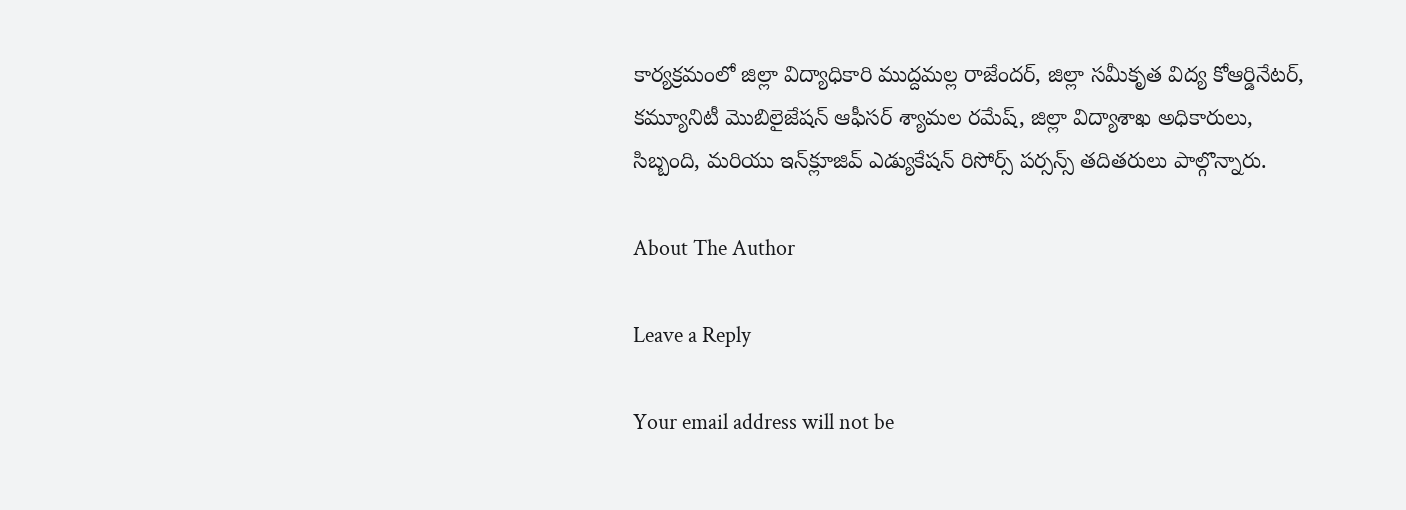కార్యక్రమంలో జిల్లా విద్యాధికారి ముద్దమల్ల రాజేందర్, జిల్లా సమీకృత విద్య కోఆర్డినేటర్, కమ్యూనిటీ మొబిలైజేషన్ ఆఫీసర్ శ్యామల రమేష్, జిల్లా విద్యాశాఖ అధికారులు, సిబ్బంది, మరియు ఇన్‌క్లూజివ్ ఎడ్యుకేషన్ రిసోర్స్ పర్సన్స్ తదితరులు పాల్గొన్నారు.

About The Author

Leave a Reply

Your email address will not be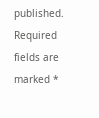published. Required fields are marked *